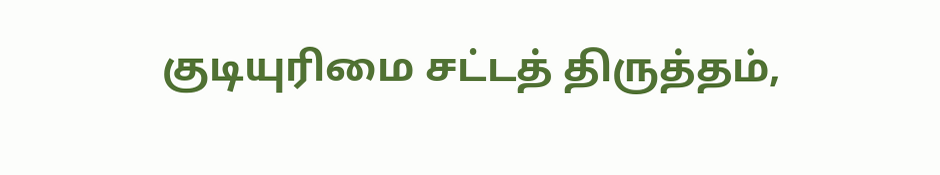குடியுரிமை சட்டத் திருத்தம்,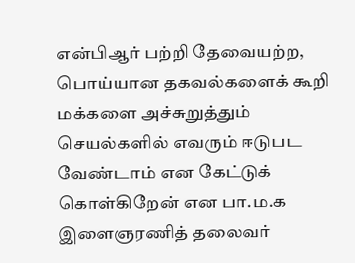என்பிஆர் பற்றி தேவையற்ற, பொய்யான தகவல்களைக் கூறி மக்களை அச்சுறுத்தும் செயல்களில் எவரும் ஈடுபட வேண்டாம் என கேட்டுக் கொள்கிறேன் என பா.ம.க இளைஞரணித் தலைவர்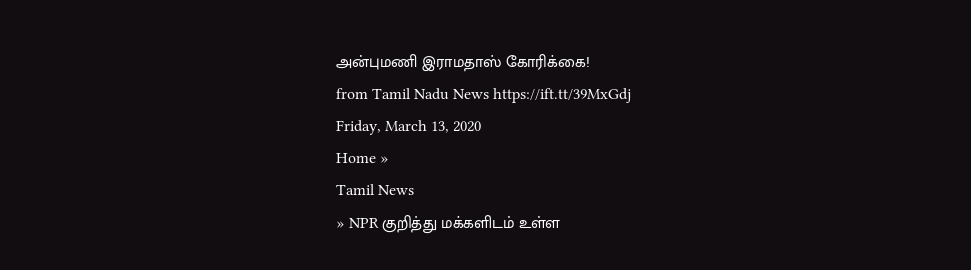அன்புமணி இராமதாஸ் கோரிக்கை!
from Tamil Nadu News https://ift.tt/39MxGdj
Friday, March 13, 2020
Home »
Tamil News
» NPR குறித்து மக்களிடம் உள்ள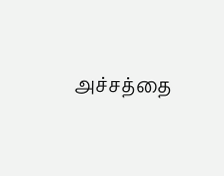அச்சத்தை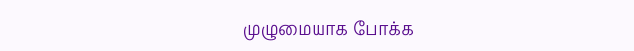முழுமையாக போக்க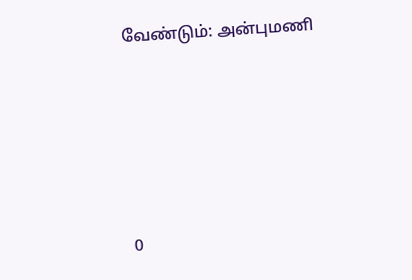வேண்டும்: அன்புமணி







0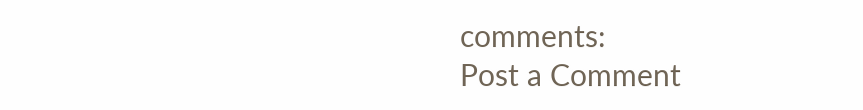comments:
Post a Comment